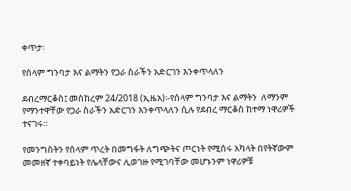ቀጥታ፡

የሰላም ግንባታ እና ልማትን የጋራ ስራችን አድርገን እንቀጥላለን

ደብረማርቆስ፤ መስከረም 24/2018 (ኢዜአ)፡-የሰላም ግንባታ እና ልማትን  ለማንም የማንተዋቸው የጋራ ስራችን አድርገን እንቀጥላለን ሲሉ የደብረ ማርቆስ ከተማ ነዋሪዎች ተናገሩ።

የመንግስትን የሰላም ጥረት በመግፋት ለግጭትና ጦርነት የሚሰሩ አካላት በየትኛውም መመዘኛ ተቀባይነት የሌላቸውና ሊወገዙ የሚገባቸው መሆኑንም ነዋሪዎቹ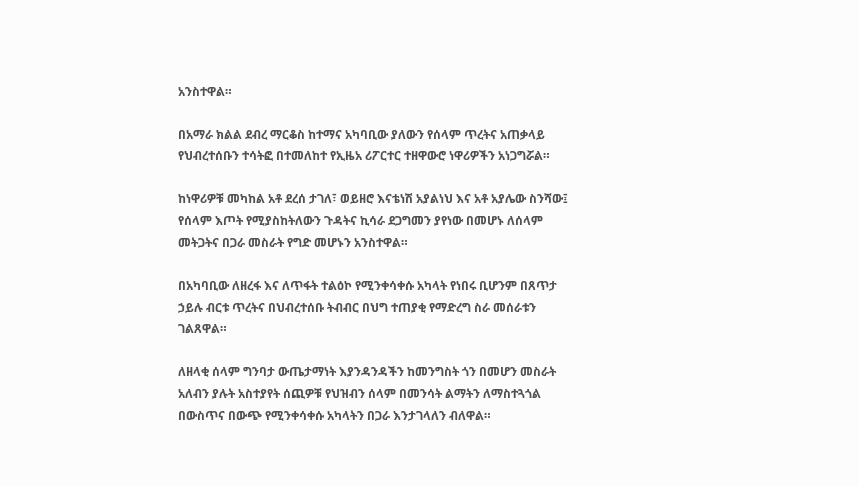አንስተዋል።

በአማራ ክልል ደብረ ማርቆስ ከተማና አካባቢው ያለውን የሰላም ጥረትና አጠቃላይ የህብረተሰቡን ተሳትፎ በተመለከተ የኢዜአ ሪፖርተር ተዘዋውሮ ነዋሪዎችን አነጋግሯል።

ከነዋሪዎቹ መካከል አቶ ደረሰ ታገለ፣ ወይዘሮ እናቴነሽ አያልነህ እና አቶ አያሌው ስንሻው፤ የሰላም እጦት የሚያስከትለውን ጉዳትና ኪሳራ ደጋግመን ያየነው በመሆኑ ለሰላም መትጋትና በጋራ መስራት የግድ መሆኑን አንስተዋል።

በአካባቢው ለዘረፋ እና ለጥፋት ተልዕኮ የሚንቀሳቀሱ አካላት የነበሩ ቢሆንም በጸጥታ ኃይሉ ብርቱ ጥረትና በህብረተሰቡ ትብብር በህግ ተጠያቂ የማድረግ ስራ መሰራቱን ገልጸዋል።

ለዘላቂ ሰላም ግንባታ ውጤታማነት እያንዳንዳችን ከመንግስት ጎን በመሆን መስራት አለብን ያሉት አስተያየት ሰጪዎቹ የህዝብን ሰላም በመንሳት ልማትን ለማስተጓጎል በውስጥና በውጭ የሚንቀሳቀሱ አካላትን በጋራ እንታገላለን ብለዋል።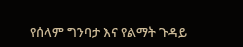የሰላም ግንባታ እና የልማት ጉዳይ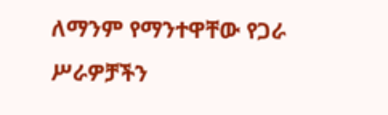ለማንም የማንተዋቸው የጋራ ሥራዎቻችን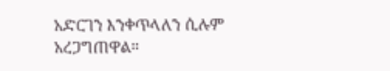አድርገን እንቀጥላለን ሲሉም አረጋግጠዋል።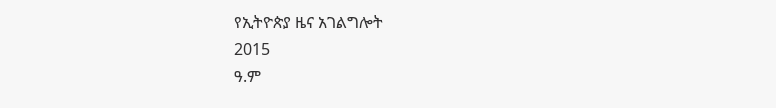የኢትዮጵያ ዜና አገልግሎት
2015
ዓ.ም